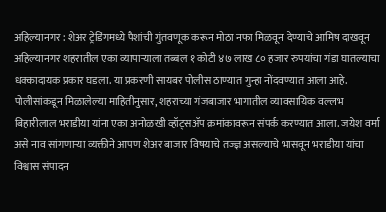अहिल्यानगर : शेअर ट्रेडिंगमध्ये पैशांची गुंतवणूक करून मोठा नफा मिळवून देण्याचे आमिष दाखवून अहिल्यानगर शहरातील एका व्यापाऱ्याला तब्बल १ कोटी ४७ लाख ८० हजार रुपयांचा गंडा घातल्याचा धक्कादायक प्रकार घडला. या प्रकरणी सायबर पोलीस ठाण्यात गुन्हा नोंदवण्यात आला आहे.
पोलीसांकडून मिळालेल्या माहितीनुसार, शहराच्या गंजबाजार भागातील व्यावसायिक वल्लभ बिहारीलाल भराडीया यांना एका अनोळखी व्हॉट्सॲप क्रमांकावरून संपर्क करण्यात आला. जयेश वर्मा असे नाव सांगणाऱ्या व्यक्तीने आपण शेअर बाजार विषयाचे तज्ज्ञ असल्याचे भासवून भराडीया यांचा विश्वास संपादन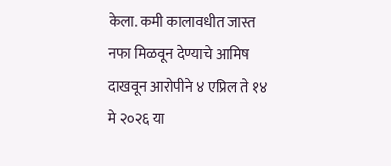केला. कमी कालावधीत जास्त नफा मिळवून देण्याचे आमिष दाखवून आरोपीने ४ एप्रिल ते १४ मे २०२६ या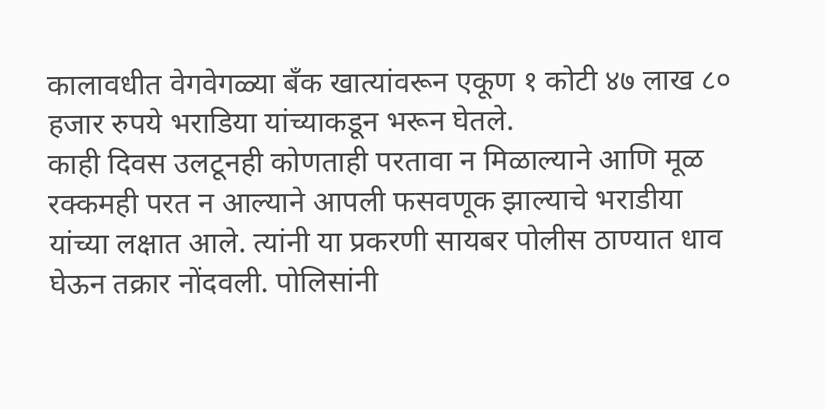कालावधीत वेगवेगळ्या बँक खात्यांवरून एकूण १ कोटी ४७ लाख ८० हजार रुपये भराडिया यांच्याकडून भरून घेतले.
काही दिवस उलटूनही कोणताही परतावा न मिळाल्याने आणि मूळ रक्कमही परत न आल्याने आपली फसवणूक झाल्याचे भराडीया यांच्या लक्षात आले. त्यांनी या प्रकरणी सायबर पोलीस ठाण्यात धाव घेऊन तक्रार नोंदवली. पोलिसांनी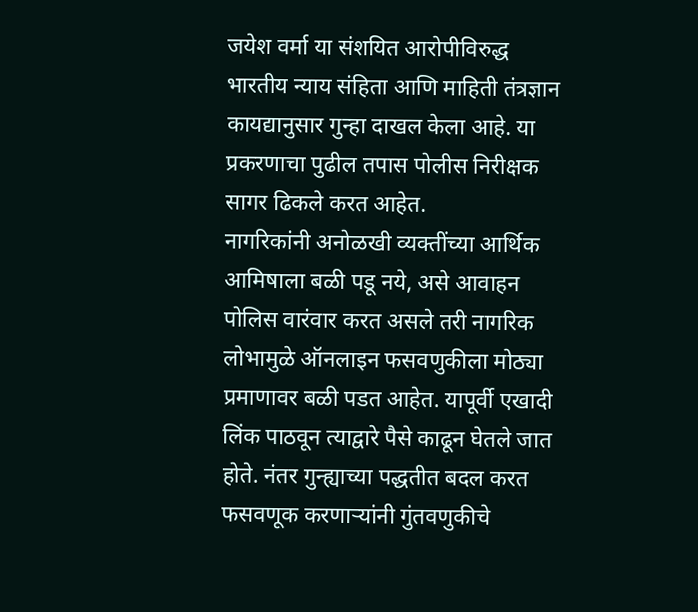जयेश वर्मा या संशयित आरोपीविरुद्ध भारतीय न्याय संहिता आणि माहिती तंत्रज्ञान कायद्यानुसार गुन्हा दाखल केला आहे. या प्रकरणाचा पुढील तपास पोलीस निरीक्षक सागर ढिकले करत आहेत.
नागरिकांनी अनोळखी व्यक्तींच्या आर्थिक आमिषाला बळी पडू नये, असे आवाहन पोलिस वारंवार करत असले तरी नागरिक लोभामुळे ऑनलाइन फसवणुकीला मोठ्या प्रमाणावर बळी पडत आहेत. यापूर्वी एखादी लिंक पाठवून त्याद्वारे पैसे काढून घेतले जात होते. नंतर गुन्ह्याच्या पद्धतीत बदल करत फसवणूक करणाऱ्यांनी गुंतवणुकीचे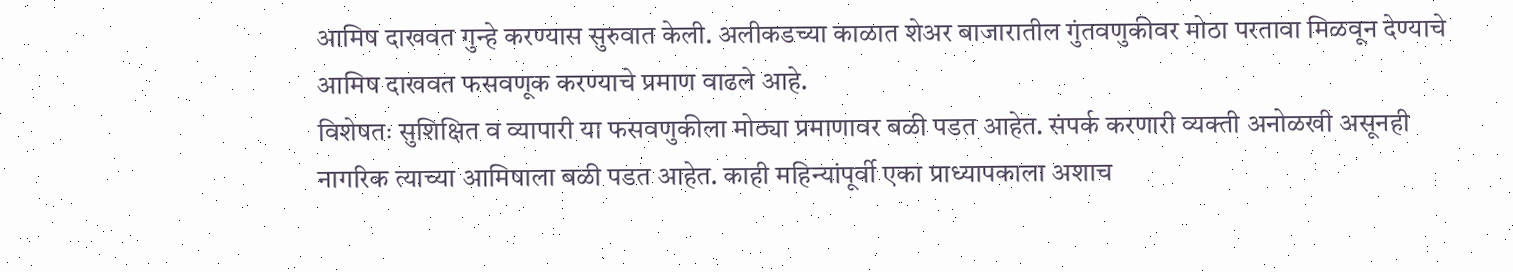आमिष दाखवत गुन्हे करण्यास सुरुवात केली. अलीकडच्या काळात शेअर बाजारातील गुंतवणुकीवर मोठा परतावा मिळवून देण्याचे आमिष दाखवत फसवणूक करण्याचे प्रमाण वाढले आहे.
विशेषतः सुशिक्षित व व्यापारी या फसवणुकीला मोठ्या प्रमाणावर बळी पडत आहेत. संपर्क करणारी व्यक्ती अनोळखी असूनही नागरिक त्याच्या आमिषाला बळी पडत आहेत. काही महिन्यांपूर्वी एका प्राध्यापकाला अशाच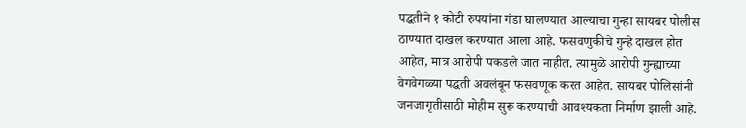पद्धतीने १ कोटी रुपयांना गंडा घालण्यात आल्याचा गुन्हा सायबर पोलीस ठाण्यात दाखल करण्यात आला आहे. फसवणुकीचे गुन्हे दाखल होत आहेत, मात्र आरोपी पकडले जात नाहीत. त्यामुळे आरोपी गुन्ह्याच्या वेगवेगळ्या पद्धती अवलंबून फसवणूक करत आहेत. सायबर पोलिसांनी जनजागृतीसाठी मोहीम सुरू करण्याची आवश्यकता निर्माण झाली आहे.